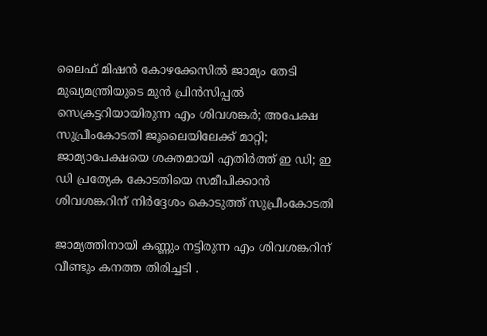ലൈഫ് മിഷൻ കോഴക്കേസിൽ ജാമ്യം തേടി മുഖ്യമന്ത്രിയുടെ മുൻ പ്രിൻസിപ്പൽ സെക്രട്ടറിയായിരുന്ന എം ശിവശങ്കർ; അപേക്ഷ സുപ്രീംകോടതി ജൂലൈയിലേക്ക് മാറ്റി; ജാമ്യാപേക്ഷയെ ശക്തമായി എതിർത്ത് ഇ ഡി; ഇ ഡി പ്രത്യേക കോടതിയെ സമീപിക്കാൻ ശിവശങ്കറിന് നിർദ്ദേശം കൊടുത്ത് സുപ്രീംകോടതി

ജാമ്യത്തിനായി കണ്ണും നട്ടിരുന്ന എം ശിവശങ്കറിന് വീണ്ടും കനത്ത തിരിച്ചടി .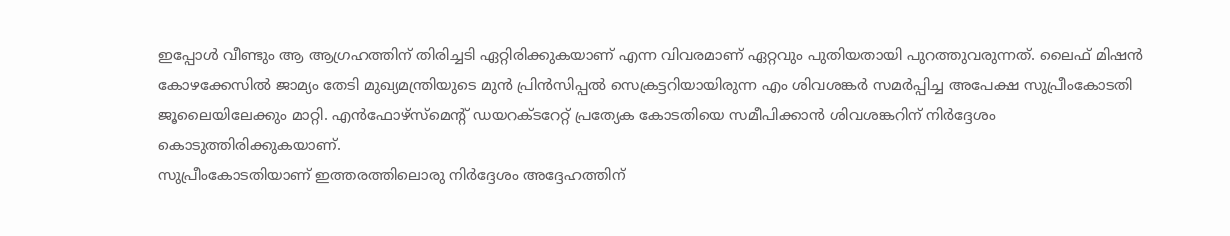ഇപ്പോൾ വീണ്ടും ആ ആഗ്രഹത്തിന് തിരിച്ചടി ഏറ്റിരിക്കുകയാണ് എന്ന വിവരമാണ് ഏറ്റവും പുതിയതായി പുറത്തുവരുന്നത്. ലൈഫ് മിഷൻ കോഴക്കേസിൽ ജാമ്യം തേടി മുഖ്യമന്ത്രിയുടെ മുൻ പ്രിൻസിപ്പൽ സെക്രട്ടറിയായിരുന്ന എം ശിവശങ്കർ സമർപ്പിച്ച അപേക്ഷ സുപ്രീംകോടതി ജൂലൈയിലേക്കും മാറ്റി. എൻഫോഴ്സ്മെന്റ് ഡയറക്ടറേറ്റ് പ്രത്യേക കോടതിയെ സമീപിക്കാൻ ശിവശങ്കറിന് നിർദ്ദേശം കൊടുത്തിരിക്കുകയാണ്.
സുപ്രീംകോടതിയാണ് ഇത്തരത്തിലൊരു നിർദ്ദേശം അദ്ദേഹത്തിന്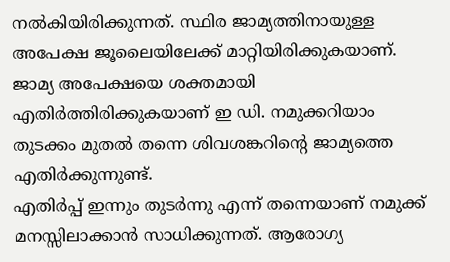നൽകിയിരിക്കുന്നത്. സ്ഥിര ജാമ്യത്തിനായുള്ള അപേക്ഷ ജൂലൈയിലേക്ക് മാറ്റിയിരിക്കുകയാണ്. ജാമ്യ അപേക്ഷയെ ശക്തമായി എതിർത്തിരിക്കുകയാണ് ഇ ഡി. നമുക്കറിയാം തുടക്കം മുതൽ തന്നെ ശിവശങ്കറിന്റെ ജാമ്യത്തെ എതിർക്കുന്നുണ്ട്.
എതിർപ്പ് ഇന്നും തുടർന്നു എന്ന് തന്നെയാണ് നമുക്ക് മനസ്സിലാക്കാൻ സാധിക്കുന്നത്. ആരോഗ്യ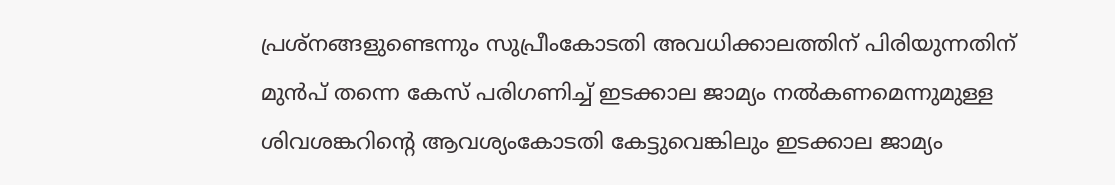പ്രശ്നങ്ങളുണ്ടെന്നും സുപ്രീംകോടതി അവധിക്കാലത്തിന് പിരിയുന്നതിന് മുൻപ് തന്നെ കേസ് പരിഗണിച്ച് ഇടക്കാല ജാമ്യം നൽകണമെന്നുമുള്ള ശിവശങ്കറിന്റെ ആവശ്യംകോടതി കേട്ടുവെങ്കിലും ഇടക്കാല ജാമ്യം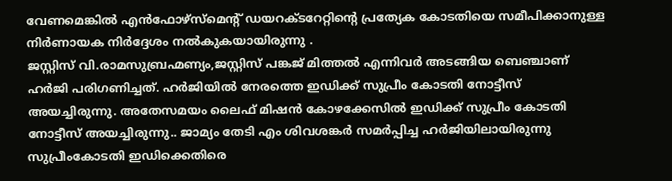വേണമെങ്കിൽ എൻഫോഴ്സ്മെന്റ് ഡയറക്ടറേറ്റിന്റെ പ്രത്യേക കോടതിയെ സമീപിക്കാനുള്ള നിർണായക നിർദ്ദേശം നൽകുകയായിരുന്നു .
ജസ്റ്റിസ് വി.രാമസുബ്രഹ്മണ്യം,ജസ്റ്റിസ് പങ്കജ് മിത്തൽ എന്നിവർ അടങ്ങിയ ബെഞ്ചാണ് ഹർജി പരിഗണിച്ചത്. ഹർജിയിൽ നേരത്തെ ഇഡിക്ക് സുപ്രീം കോടതി നോട്ടീസ് അയച്ചിരുന്നു. അതേസമയം ലൈഫ് മിഷൻ കോഴക്കേസിൽ ഇഡിക്ക് സുപ്രീം കോടതി നോട്ടീസ് അയച്ചിരുന്നു.. ജാമ്യം തേടി എം ശിവശങ്കർ സമർപ്പിച്ച ഹർജിയിലായിരുന്നു സുപ്രീംകോടതി ഇഡിക്കെതിരെ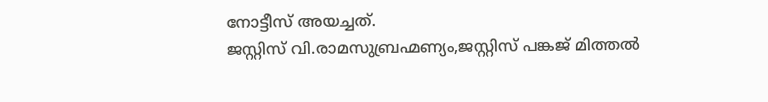നോട്ടീസ് അയച്ചത്.
ജസ്റ്റിസ് വി.രാമസുബ്രഹ്മണ്യം,ജസ്റ്റിസ് പങ്കജ് മിത്തൽ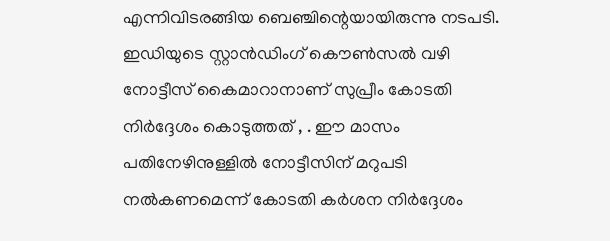എന്നിവിടരങ്ങിയ ബെഞ്ചിന്റെയായിരുന്നു നടപടി. ഇഡിയുടെ സ്റ്റാൻഡിംഗ് കൌൺസൽ വഴി നോട്ടീസ് കൈമാറാനാണ് സുപ്രീം കോടതി നിർദ്ദേശം കൊടുത്തത് , . ഈ മാസം പതിനേഴിനുള്ളിൽ നോട്ടീസിന് മറുപടി നൽകണമെന്ന് കോടതി കർശന നിർദ്ദേശം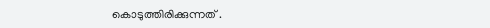കൊടുത്തിരിക്കുന്നത് .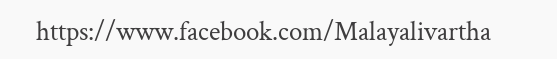https://www.facebook.com/Malayalivartha